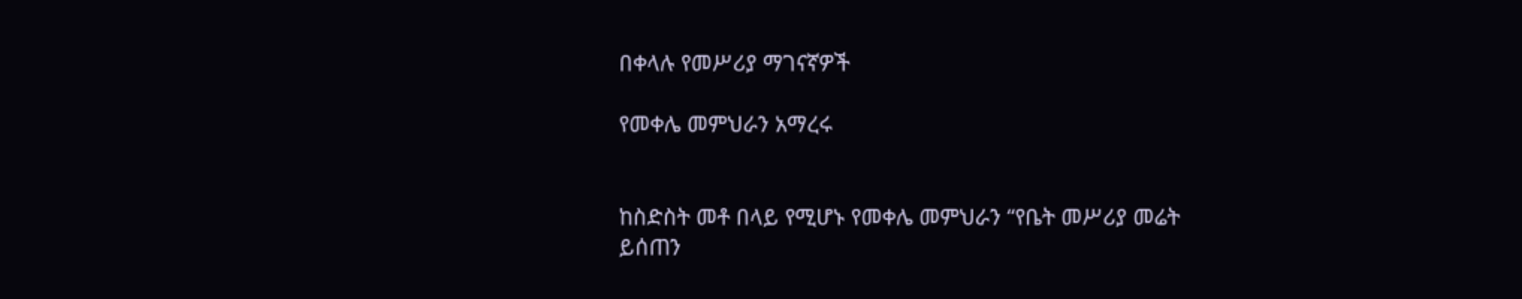በቀላሉ የመሥሪያ ማገናኛዎች

የመቀሌ መምህራን አማረሩ


ከስድስት መቶ በላይ የሚሆኑ የመቀሌ መምህራን “የቤት መሥሪያ መሬት ይሰጠን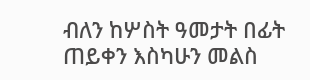ብለን ከሦስት ዓመታት በፊት ጠይቀን እስካሁን መልስ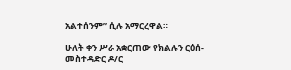አልተሰንም” ሲሉ አማርረዋል።

ሁለት ቀን ሥራ አቋርጠው የክልሉን ርዕሰ-መስተዳድር ዶ/ር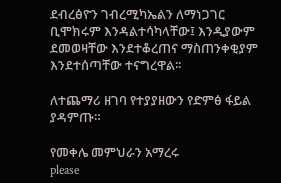ደብረፅዮን ገብረሚካኤልን ለማነጋገር ቢሞክሩም እንዳልተሳካላቸው፤ እንዲያውም ደመወዛቸው እንደተቆረጠና ማስጠንቀቂያም እንደተሰጣቸው ተናግረዋል፡፡

ለተጨማሪ ዘገባ የተያያዘውን የድምፅ ፋይል ያዳምጡ።

የመቀሌ መምህራን አማረሩ
please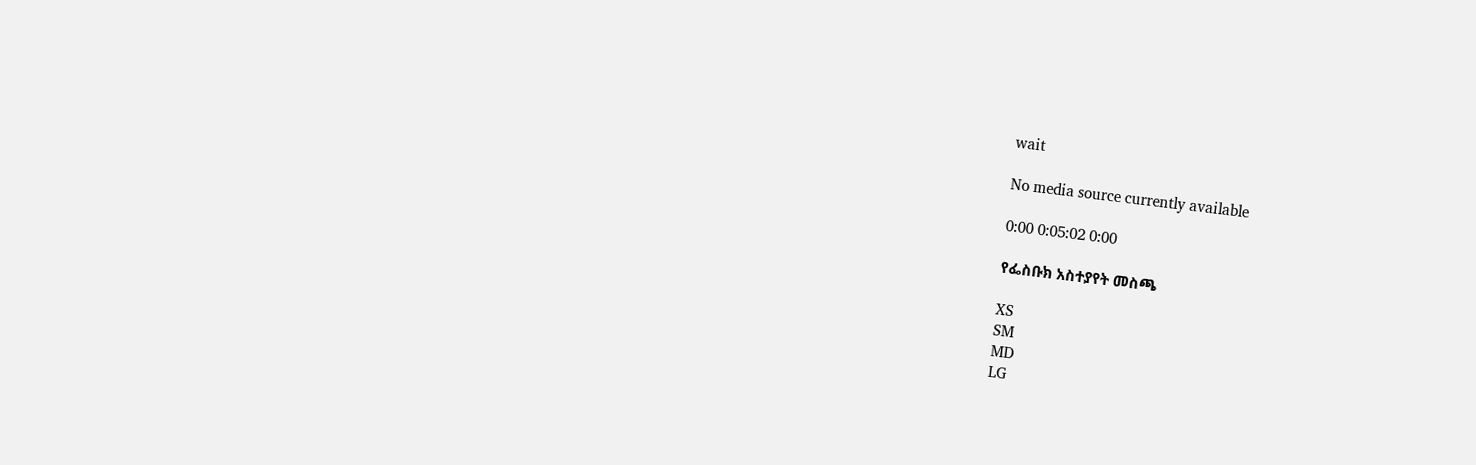wait

No media source currently available

0:00 0:05:02 0:00

የፌስቡክ አስተያየት መስጫ

XS
SM
MD
LG